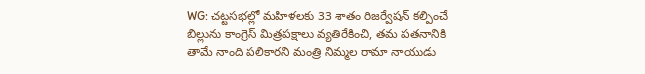WG: చట్టసభల్లో మహిళలకు 33 శాతం రిజర్వేషన్ కల్పించే బిల్లును కాంగ్రెస్ మిత్రపక్షాలు వ్యతిరేకించి, తమ పతనానికి తామే నాంది పలికారని మంత్రి నిమ్మల రామా నాయుడు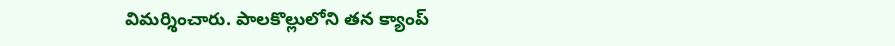విమర్శించారు. పాలకొల్లులోని తన క్యాంప్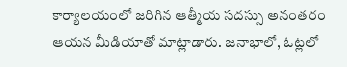కార్యాలయంలో జరిగిన ఆత్మీయ సదస్సు అనంతరం ఆయన మీడియాతో మాట్లాడారు. జనాభాలో, ఓట్లలో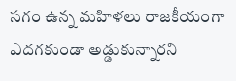సగం ఉన్న మహిళలు రాజకీయంగా ఎదగకుండా అడ్డుకున్నారని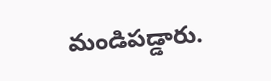మండిపడ్డారు.